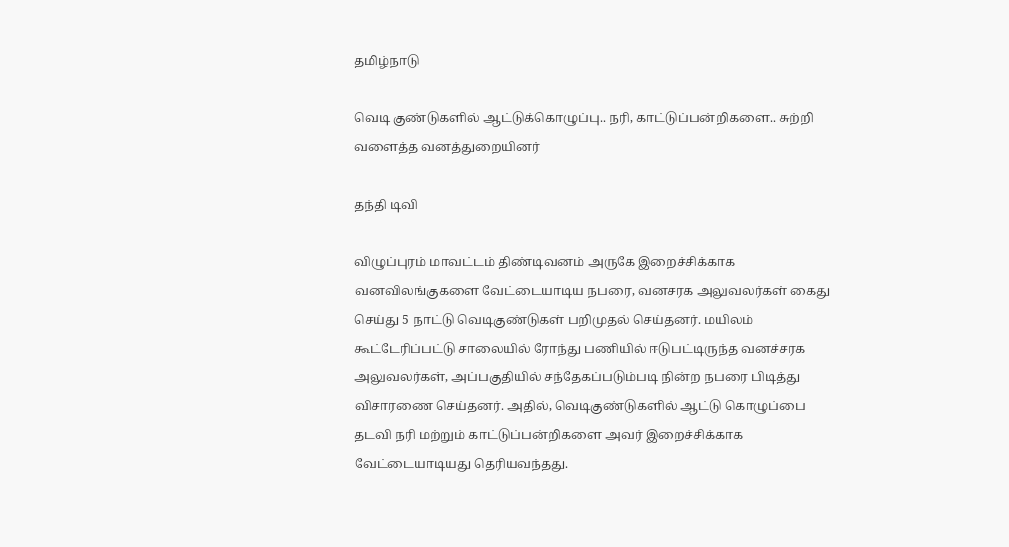தமிழ்நாடு

வெடி குண்டுகளில் ஆட்டுக்கொழுப்பு.. நரி, காட்டுப்பன்றிகளை.. சுற்றி வளைத்த வனத்துறையினர்

தந்தி டிவி

விழுப்புரம் மாவட்டம் திண்டிவனம் அருகே இறைச்சிக்காக வனவிலங்குகளை வேட்டையாடிய நபரை, வனசரக அலுவலர்கள் கைது செய்து 5 நாட்டு வெடிகுண்டுகள் பறிமுதல் செய்தனர். மயிலம் கூட்டேரிப்பட்டு சாலையில் ரோந்து பணியில் ஈடுபட்டிருந்த வனச்சரக அலுவலர்கள், அப்பகுதியில் சந்தேகப்படும்படி நின்ற நபரை பிடித்து விசாரணை செய்தனர். அதில், வெடிகுண்டுகளில் ஆட்டு கொழுப்பை தடவி நரி மற்றும் காட்டுப்பன்றிகளை அவர் இறைச்சிக்காக வேட்டையாடியது தெரியவந்தது.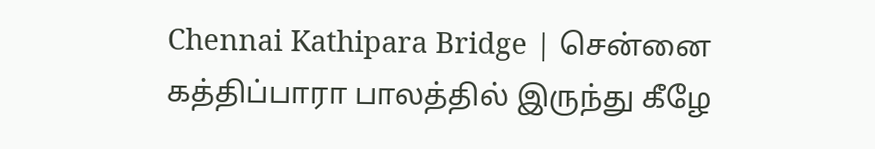Chennai Kathipara Bridge | சென்னை கத்திப்பாரா பாலத்தில் இருந்து கீழே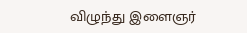விழுந்து இளைஞர்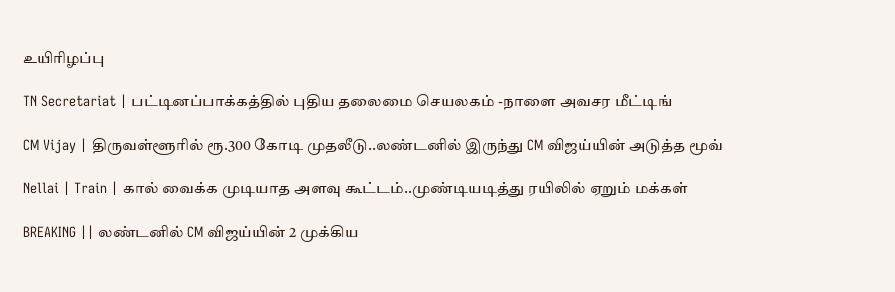உயிரிழப்பு

TN Secretariat | பட்டினப்பாக்கத்தில் புதிய தலைமை செயலகம் -நாளை அவசர மீட்டிங்

CM Vijay | திருவள்ளூரில் ரூ.300 கோடி முதலீடு..லண்டனில் இருந்து CM விஜய்யின் அடுத்த மூவ்

Nellai | Train | கால் வைக்க முடியாத அளவு கூட்டம்..முண்டியடித்து ரயிலில் ஏறும் மக்கள்

BREAKING || லண்டனில் CM விஜய்யின் 2 முக்கிய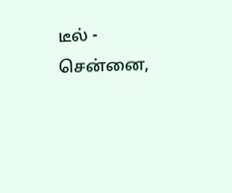டீல் - சென்னை,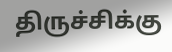திருச்சிக்கு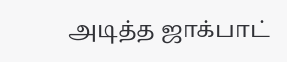அடித்த ஜாக்பாட்